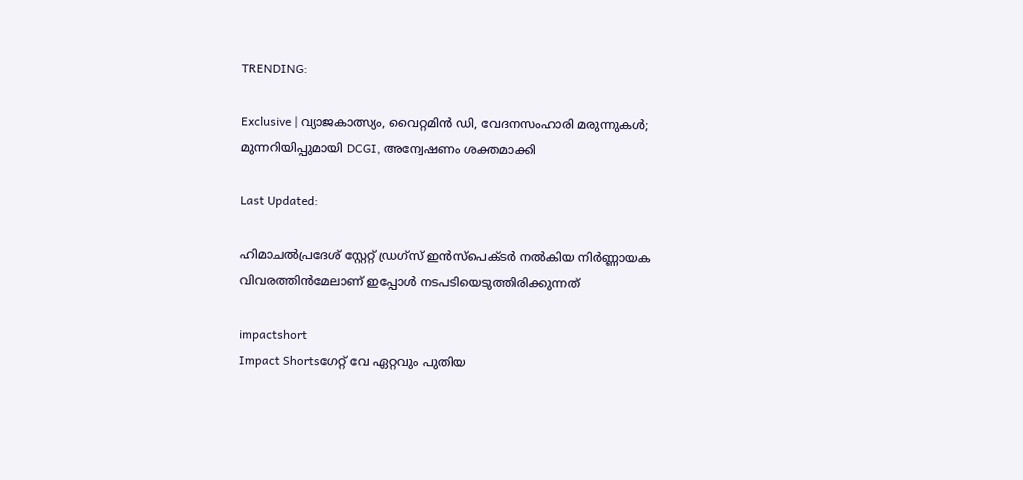TRENDING:

Exclusive | വ്യാജകാത്സ്യം, വൈറ്റമിൻ ഡി, വേദനസംഹാരി മരുന്നുകൾ; മുന്നറിയിപ്പുമായി DCGI, അന്വേഷണം ശക്തമാക്കി

Last Updated:

ഹിമാചല്‍പ്രദേശ് സ്റ്റേറ്റ് ഡ്രഗ്‌സ് ഇന്‍സ്‌പെക്ടര്‍ നല്‍കിയ നിര്‍ണ്ണായക വിവരത്തിന്‍മേലാണ് ഇപ്പോള്‍ നടപടിയെടുത്തിരിക്കുന്നത്

impactshort
Impact Shortsഗേറ്റ് വേ ഏറ്റവും പുതിയ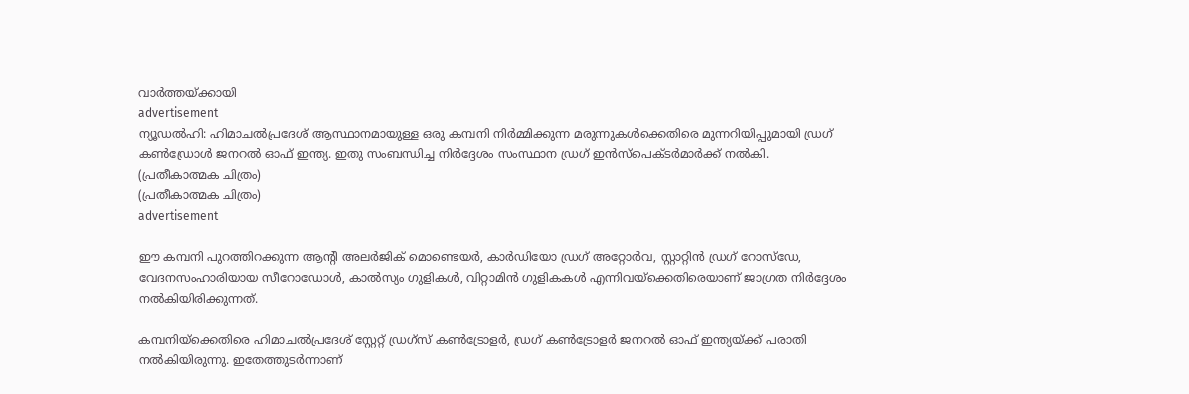വാർത്തയ്ക്കായി
advertisement
ന്യൂഡല്‍ഹി: ഹിമാചല്‍പ്രദേശ് ആസ്ഥാനമായുള്ള ഒരു കമ്പനി നിര്‍മ്മിക്കുന്ന മരുന്നുകള്‍ക്കെതിരെ മുന്നറിയിപ്പുമായി ഡ്രഗ് കണ്‍ഡ്രോള്‍ ജനറല്‍ ഓഫ് ഇന്ത്യ. ഇതു സംബന്ധിച്ച നിര്‍ദ്ദേശം സംസ്ഥാന ഡ്രഗ് ഇന്‍സ്‌പെക്ടര്‍മാര്‍ക്ക് നല്‍കി.
(പ്രതീകാത്മക ചിത്രം)
(പ്രതീകാത്മക ചിത്രം)
advertisement

ഈ കമ്പനി പുറത്തിറക്കുന്ന ആന്റി അലര്‍ജിക് മൊണ്ടെയര്‍, കാര്‍ഡിയോ ഡ്രഗ് അറ്റോര്‍വ, സ്റ്റാറ്റിന്‍ ഡ്രഗ് റോസ്‌ഡേ, വേദനസംഹാരിയായ സീറോഡോള്‍, കാല്‍സ്യം ഗുളികള്‍, വിറ്റാമിന്‍ ഗുളികകള്‍ എന്നിവയ്‌ക്കെതിരെയാണ് ജാഗ്രത നിര്‍ദ്ദേശം നല്‍കിയിരിക്കുന്നത്.

കമ്പനിയ്‌ക്കെതിരെ ഹിമാചല്‍പ്രദേശ് സ്റ്റേറ്റ് ഡ്രഗ്‌സ് കണ്‍ട്രോളര്‍, ഡ്രഗ് കണ്‍ട്രോളര്‍ ജനറല്‍ ഓഫ് ഇന്ത്യയ്ക്ക് പരാതി നല്‍കിയിരുന്നു. ഇതേത്തുടര്‍ന്നാണ്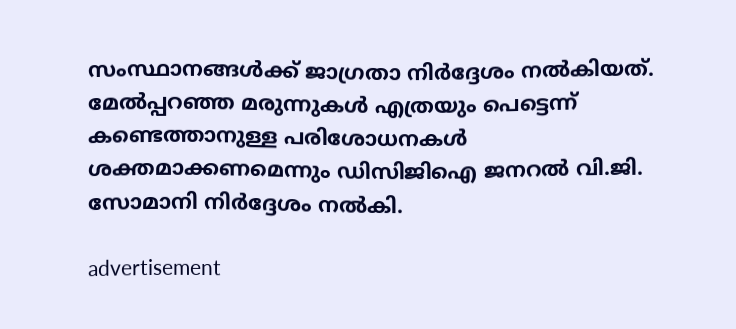സംസ്ഥാനങ്ങള്‍ക്ക് ജാഗ്രതാ നിര്‍ദ്ദേശം നല്‍കിയത്. മേല്‍പ്പറഞ്ഞ മരുന്നുകള്‍ എത്രയും പെട്ടെന്ന് കണ്ടെത്താനുള്ള പരിശോധനകള്‍ ശക്തമാക്കണമെന്നും ഡിസിജിഐ ജനറല്‍ വി.ജി. സോമാനി നിര്‍ദ്ദേശം നല്‍കി.

advertisement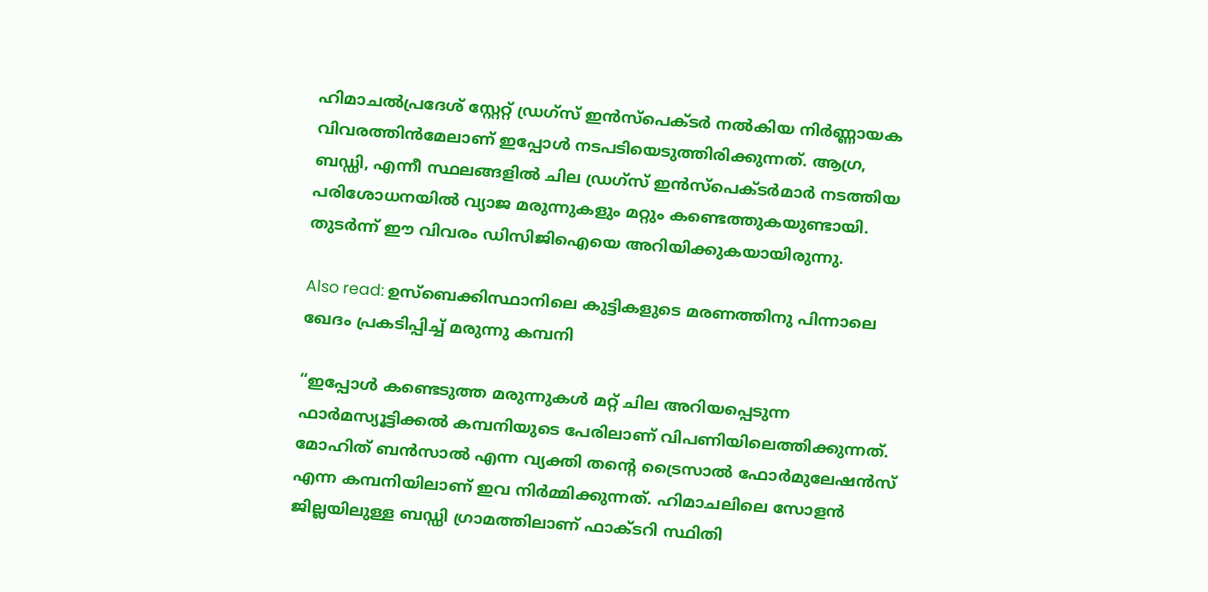ഹിമാചല്‍പ്രദേശ് സ്റ്റേറ്റ് ഡ്രഗ്‌സ് ഇന്‍സ്‌പെക്ടര്‍ നല്‍കിയ നിര്‍ണ്ണായക വിവരത്തിന്‍മേലാണ് ഇപ്പോള്‍ നടപടിയെടുത്തിരിക്കുന്നത്. ആഗ്ര, ബഡ്ഡി, എന്നീ സ്ഥലങ്ങളില്‍ ചില ഡ്രഗ്‌സ് ഇന്‍സ്‌പെക്ടര്‍മാര്‍ നടത്തിയ പരിശോധനയില്‍ വ്യാജ മരുന്നുകളും മറ്റും കണ്ടെത്തുകയുണ്ടായി. തുടര്‍ന്ന് ഈ വിവരം ഡിസിജിഐയെ അറിയിക്കുകയായിരുന്നു.

Also read: ഉസ്ബെക്കിസ്ഥാനിലെ കുട്ടികളുടെ മരണത്തിനു പിന്നാലെ ഖേദം പ്രകടിപ്പിച്ച് മരുന്നു കമ്പനി

“ഇപ്പോള്‍ കണ്ടെടുത്ത മരുന്നുകള്‍ മറ്റ് ചില അറിയപ്പെടുന്ന ഫാര്‍മസ്യൂട്ടിക്കല്‍ കമ്പനിയുടെ പേരിലാണ് വിപണിയിലെത്തിക്കുന്നത്. മോഹിത് ബന്‍സാല്‍ എന്ന വ്യക്തി തന്റെ ട്രൈസാല്‍ ഫോര്‍മുലേഷന്‍സ് എന്ന കമ്പനിയിലാണ് ഇവ നിര്‍മ്മിക്കുന്നത്. ഹിമാചലിലെ സോളന്‍ ജില്ലയിലുള്ള ബഡ്ഡി ഗ്രാമത്തിലാണ് ഫാക്ടറി സ്ഥിതി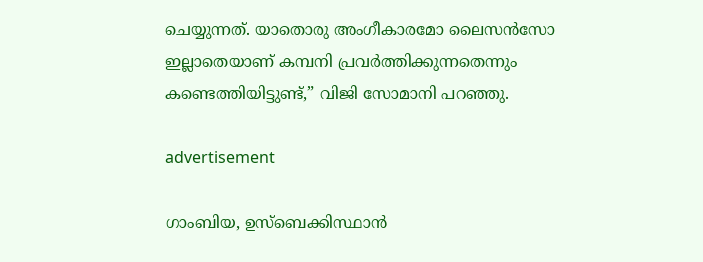ചെയ്യുന്നത്. യാതൊരു അംഗീകാരമോ ലൈസന്‍സോ ഇല്ലാതെയാണ് കമ്പനി പ്രവര്‍ത്തിക്കുന്നതെന്നും കണ്ടെത്തിയിട്ടുണ്ട്,” വിജി സോമാനി പറഞ്ഞു.

advertisement

ഗാംബിയ, ഉസ്‌ബെക്കിസ്ഥാന്‍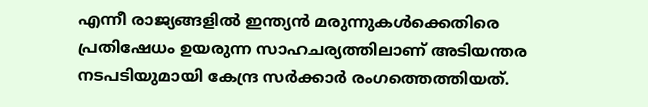എന്നീ രാജ്യങ്ങളില്‍ ഇന്ത്യന്‍ മരുന്നുകള്‍ക്കെതിരെ പ്രതിഷേധം ഉയരുന്ന സാഹചര്യത്തിലാണ് അടിയന്തര നടപടിയുമായി കേന്ദ്ര സര്‍ക്കാര്‍ രംഗത്തെത്തിയത്.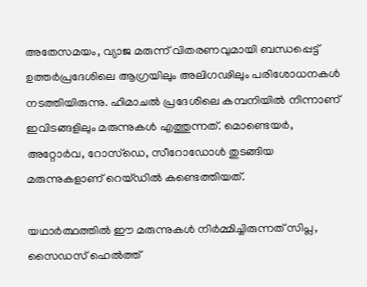അതേസമയം, വ്യാജ മരുന്ന് വിതരണവുമായി ബന്ധപ്പെട്ട് ഉത്തര്‍പ്രദേശിലെ ആഗ്രയിലും അലിഗഢിലും പരിശോധനകള്‍ നടത്തിയിരുന്നു. ഹിമാചല്‍ പ്രദേശിലെ കമ്പനിയില്‍ നിന്നാണ് ഇവിടങ്ങളിലും മരുന്നുകള്‍ എത്തുന്നത്. മൊണ്ടെയര്‍, അറ്റോര്‍വ, റോസ്‌ഡെ, സീറോഡോള്‍ തുടങ്ങിയ മരുന്നുകളാണ് റെയ്ഡില്‍ കണ്ടെത്തിയത്.

യഥാര്‍ത്ഥത്തില്‍ ഈ മരുന്നുകള്‍ നിര്‍മ്മിച്ചിരുന്നത് സിപ്ല, സൈഡസ് ഹെല്‍ത്ത്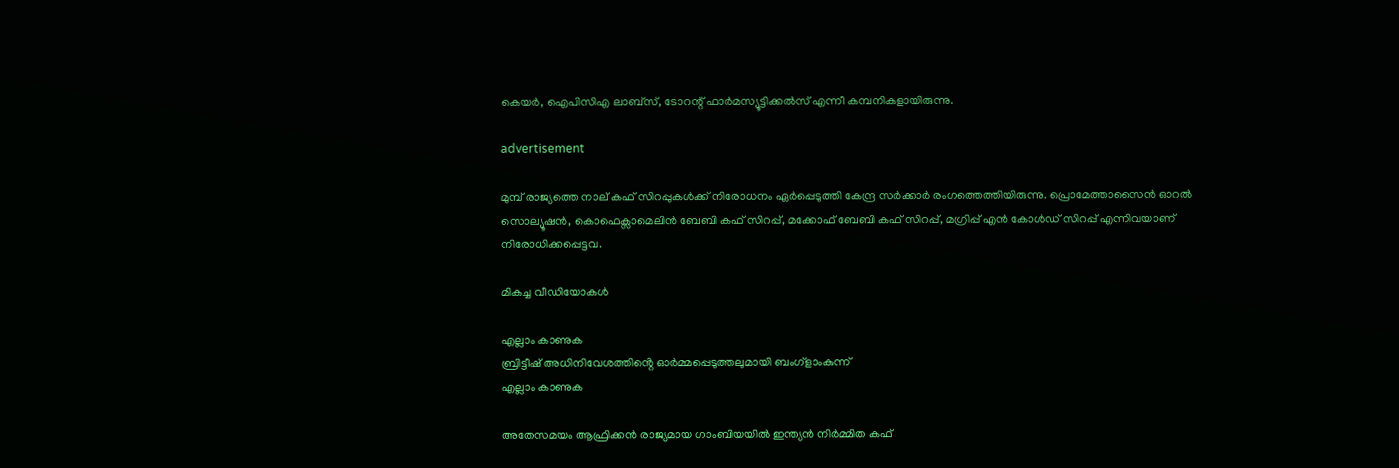കെയര്‍, ഐപിസിഎ ലാബ്‌സ്, ടോറന്റ് ഫാര്‍മസ്യൂട്ടിക്കല്‍സ് എന്നീ കമ്പനികളായിരുന്നു.

advertisement

മുമ്പ് രാജ്യത്തെ നാല് കഫ് സിറപ്പുകള്‍ക്ക് നിരോധനം ഏര്‍പ്പെടുത്തി കേന്ദ്ര സര്‍ക്കാര്‍ രംഗത്തെത്തിയിരുന്നു. പ്രൊമേത്താസൈന്‍ ഓറല്‍ സൊല്യൂഷന്‍, കൊഫെക്സാമെലിന്‍ ബേബി കഫ് സിറപ്പ്, മക്കോഫ് ബേബി കഫ് സിറപ്പ്, മഗ്രിപ്പ് എന്‍ കോള്‍ഡ് സിറപ്പ് എന്നിവയാണ് നിരോധിക്കപ്പെട്ടവ.

മികച്ച വീഡിയോകൾ

എല്ലാം കാണുക
ബ്രിട്ടീഷ് അധിനിവേശത്തിൻ്റെ ഓർമ്മപ്പെടുത്തലുമായി ബംഗ്ളാംകുന്ന്
എല്ലാം കാണുക

അതേസമയം ആഫ്രിക്കന്‍ രാജ്യമായ ഗാംബിയയില്‍ ഇന്ത്യന്‍ നിര്‍മ്മിത കഫ്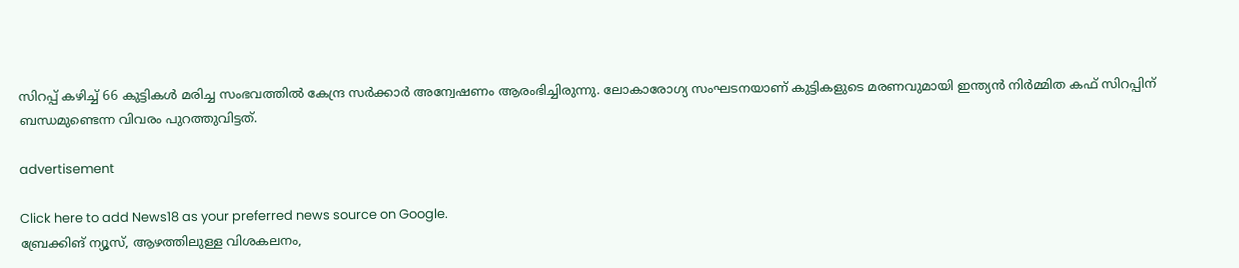സിറപ്പ് കഴിച്ച് 66 കുട്ടികള്‍ മരിച്ച സംഭവത്തില്‍ കേന്ദ്ര സര്‍ക്കാര്‍ അന്വേഷണം ആരംഭിച്ചിരുന്നു. ലോകാരോഗ്യ സംഘടനയാണ് കുട്ടികളുടെ മരണവുമായി ഇന്ത്യന്‍ നിര്‍മ്മിത കഫ് സിറപ്പിന് ബന്ധമുണ്ടെന്ന വിവരം പുറത്തുവിട്ടത്.

advertisement

Click here to add News18 as your preferred news source on Google.
ബ്രേക്കിങ് ന്യൂസ്, ആഴത്തിലുള്ള വിശകലനം,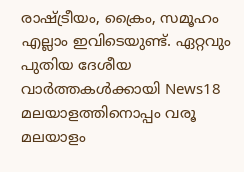രാഷ്ട്രീയം, ക്രൈം, സമൂഹം എല്ലാം ഇവിടെയുണ്ട്. ഏറ്റവും പുതിയ ദേശീയ വാർത്തകൾക്കായി News18 മലയാളത്തിനൊപ്പം വരൂ
മലയാളം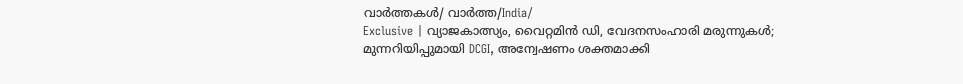വാർത്തകൾ/ വാർത്ത/India/
Exclusive | വ്യാജകാത്സ്യം, വൈറ്റമിൻ ഡി, വേദനസംഹാരി മരുന്നുകൾ; മുന്നറിയിപ്പുമായി DCGI, അന്വേഷണം ശക്തമാക്കി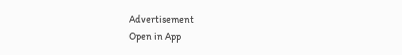Advertisement
Open in App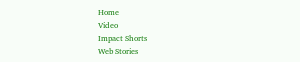Home
Video
Impact Shorts
Web Stories